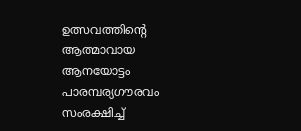ഉത്സവത്തിന്റെ ആത്മാവായ ആനയോട്ടം പാരമ്പര്യഗൗരവം സംരക്ഷിച്ച്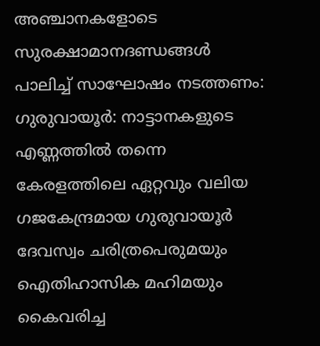അഞ്ചാനകളോടെ സുരക്ഷാമാനദണ്ഡങ്ങൾ പാലിച്ച് സാഘോഷം നടത്തണം:
ഗുരുവായൂർ: നാട്ടാനകളുടെ എണ്ണത്തിൽ തന്നെ കേരളത്തിലെ ഏറ്റവും വലിയ ഗജകേന്ദ്രമായ ഗുരുവായൂർ ദേവസ്വം ചരിത്രപെരുമയും ഐതിഹാസിക മഹിമയും കൈവരിച്ച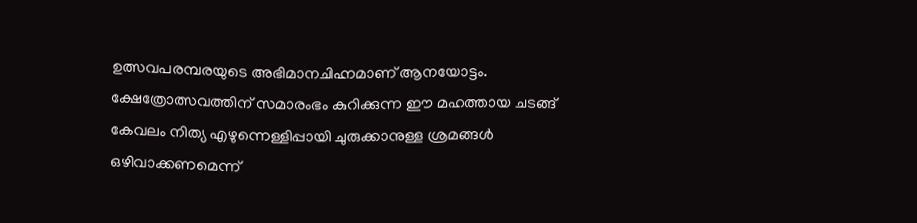ഉത്സവപരമ്പരയുടെ അഭിമാനചിഹ്നമാണ് ആനയോട്ടം. ക്ഷേത്രോത്സവത്തിന് സമാരംഭം കുറിക്കുന്ന ഈ മഹത്തായ ചടങ്ങ് കേവലം നിത്യ എഴുന്നെള്ളിപ്പായി ചുരുക്കാനുള്ള ശ്രമങ്ങൾ ഒഴിവാക്കണമെന്ന്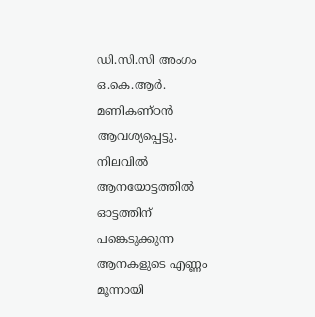ഡി.സി.സി അംഗം ഒ.കെ.ആർ. മണികണ്ഠൻ ആവശ്യപ്പെട്ടു.
നിലവിൽ ആനയോട്ടത്തിൽ ഓട്ടത്തിന് പങ്കെടുക്കുന്ന ആനകളുടെ എണ്ണം മൂന്നായി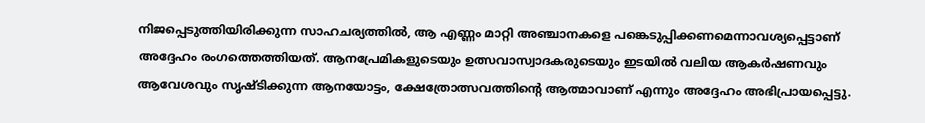നിജപ്പെടുത്തിയിരിക്കുന്ന സാഹചര്യത്തിൽ, ആ എണ്ണം മാറ്റി അഞ്ചാനകളെ പങ്കെടുപ്പിക്കണമെന്നാവശ്യപ്പെട്ടാണ് അദ്ദേഹം രംഗത്തെത്തിയത്. ആനപ്രേമികളുടെയും ഉത്സവാസ്വാദകരുടെയും ഇടയിൽ വലിയ ആകർഷണവും ആവേശവും സൃഷ്ടിക്കുന്ന ആനയോട്ടം, ക്ഷേത്രോത്സവത്തിന്റെ ആത്മാവാണ് എന്നും അദ്ദേഹം അഭിപ്രായപ്പെട്ടു.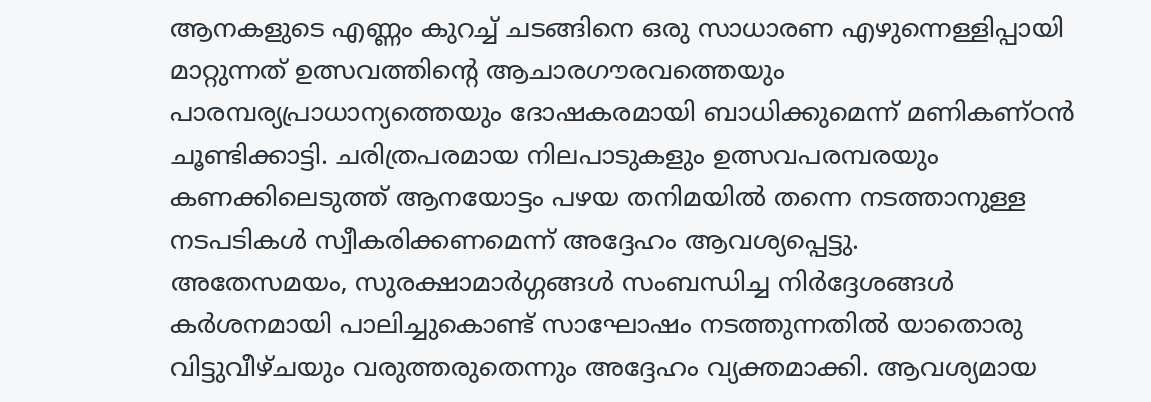ആനകളുടെ എണ്ണം കുറച്ച് ചടങ്ങിനെ ഒരു സാധാരണ എഴുന്നെള്ളിപ്പായി മാറ്റുന്നത് ഉത്സവത്തിന്റെ ആചാരഗൗരവത്തെയും പാരമ്പര്യപ്രാധാന്യത്തെയും ദോഷകരമായി ബാധിക്കുമെന്ന് മണികണ്ഠൻ ചൂണ്ടിക്കാട്ടി. ചരിത്രപരമായ നിലപാടുകളും ഉത്സവപരമ്പരയും കണക്കിലെടുത്ത് ആനയോട്ടം പഴയ തനിമയിൽ തന്നെ നടത്താനുള്ള നടപടികൾ സ്വീകരിക്കണമെന്ന് അദ്ദേഹം ആവശ്യപ്പെട്ടു.
അതേസമയം, സുരക്ഷാമാർഗ്ഗങ്ങൾ സംബന്ധിച്ച നിർദ്ദേശങ്ങൾ കർശനമായി പാലിച്ചുകൊണ്ട് സാഘോഷം നടത്തുന്നതിൽ യാതൊരു വിട്ടുവീഴ്ചയും വരുത്തരുതെന്നും അദ്ദേഹം വ്യക്തമാക്കി. ആവശ്യമായ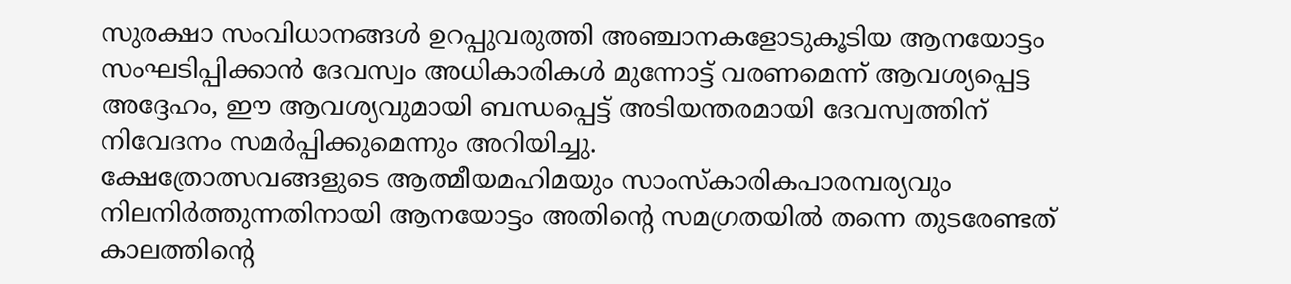സുരക്ഷാ സംവിധാനങ്ങൾ ഉറപ്പുവരുത്തി അഞ്ചാനകളോടുകൂടിയ ആനയോട്ടം സംഘടിപ്പിക്കാൻ ദേവസ്വം അധികാരികൾ മുന്നോട്ട് വരണമെന്ന് ആവശ്യപ്പെട്ട അദ്ദേഹം, ഈ ആവശ്യവുമായി ബന്ധപ്പെട്ട് അടിയന്തരമായി ദേവസ്വത്തിന് നിവേദനം സമർപ്പിക്കുമെന്നും അറിയിച്ചു.
ക്ഷേത്രോത്സവങ്ങളുടെ ആത്മീയമഹിമയും സാംസ്കാരികപാരമ്പര്യവും നിലനിർത്തുന്നതിനായി ആനയോട്ടം അതിന്റെ സമഗ്രതയിൽ തന്നെ തുടരേണ്ടത് കാലത്തിന്റെ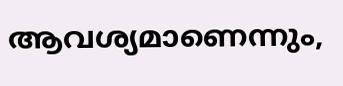ആവശ്യമാണെന്നും,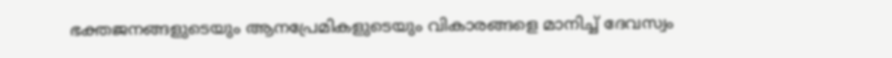ഭക്തജനങ്ങളുടെയും ആനപ്രേമികളുടെയും വികാരങ്ങളെ മാനിച്ച് ദേവസ്വം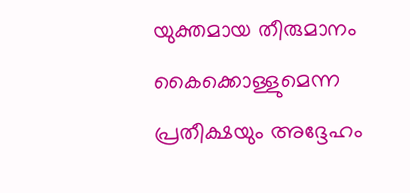യുക്തമായ തീരുമാനം കൈക്കൊള്ളുമെന്ന പ്രതീക്ഷയും അദ്ദേഹം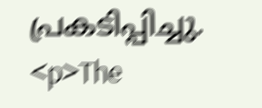പ്രകടിപ്പിച്ചു.
<p>The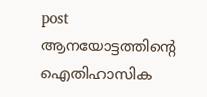post ആനയോട്ടത്തിന്റെ ഐതിഹാസിക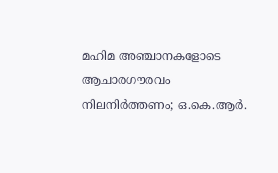മഹിമ അഞ്ചാനകളോടെ ആചാരഗൗരവം നിലനിർത്തണം; ഒ.കെ.ആർ.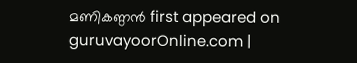മണികണ്ഠൻ first appeared on guruvayoorOnline.com |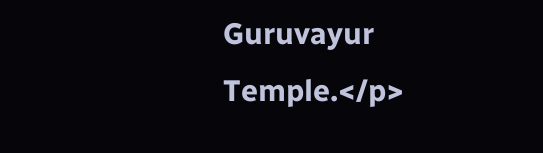Guruvayur Temple.</p>